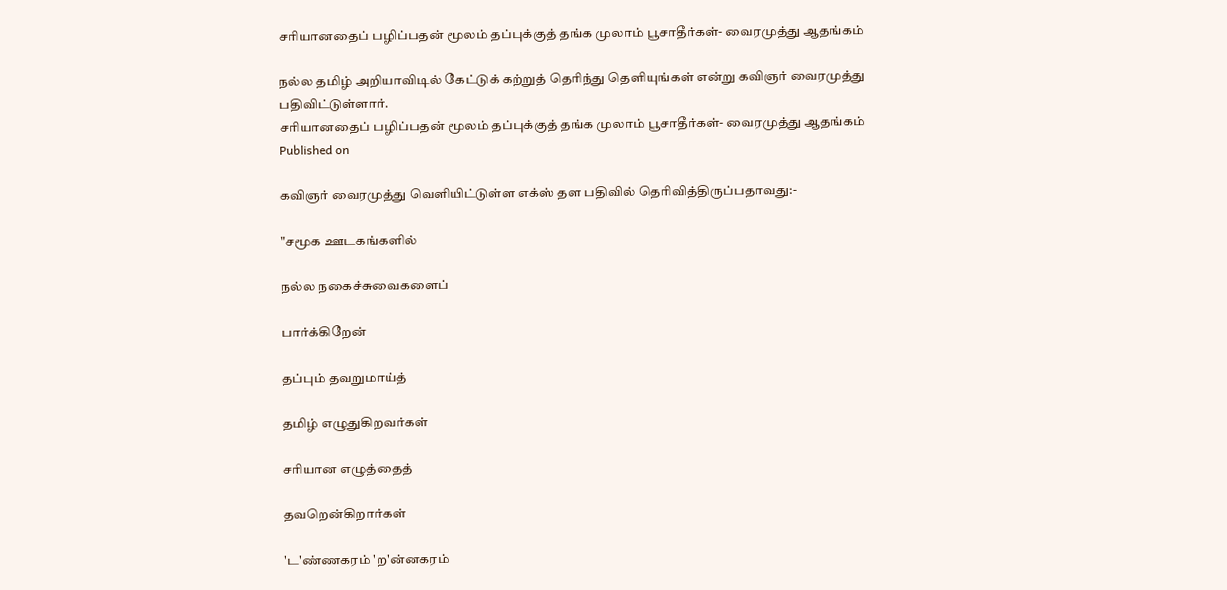சரியானதைப் பழிப்பதன் மூலம் தப்புக்குத் தங்க முலாம் பூசாதீர்கள்- வைரமுத்து ஆதங்கம்

நல்ல தமிழ் அறியாவிடில் கேட்டுக் கற்றுத் தெரிந்து தெளியுங்கள் என்று கவிஞர் வைரமுத்து பதிவிட்டுள்ளார்.
சரியானதைப் பழிப்பதன் மூலம் தப்புக்குத் தங்க முலாம் பூசாதீர்கள்- வைரமுத்து ஆதங்கம்
Published on

கவிஞர் வைரமுத்து வெளியிட்டுள்ள எக்ஸ் தள பதிவில் தெரிவித்திருப்பதாவது:-

"சமூக ஊடகங்களில்

நல்ல நகைச்சுவைகளைப்

பார்க்கிறேன்

தப்பும் தவறுமாய்த்

தமிழ் எழுதுகிறவர்கள்

சரியான எழுத்தைத்

தவறென்கிறார்கள்

'ட'ண்ணகரம் 'ற'ன்னகரம்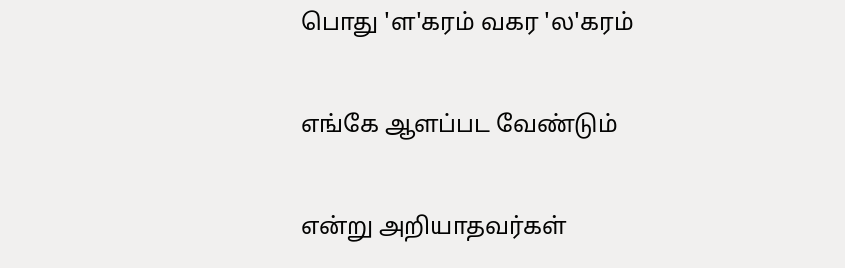பொது 'ள'கரம் வகர 'ல'கரம்

எங்கே ஆளப்பட வேண்டும்

என்று அறியாதவர்கள்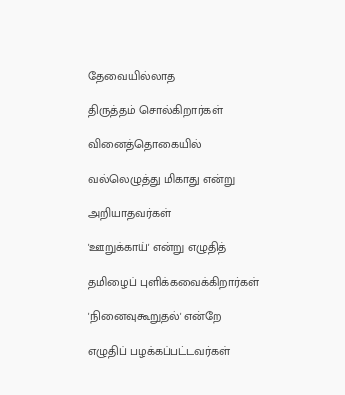தேவையில்லாத

திருத்தம் சொல்கிறார்கள்

வினைத்தொகையில்

வல்லெழுத்து மிகாது என்று

அறியாதவர்கள்

'ஊறுக்காய்' என்று எழுதித்

தமிழைப் புளிக்கவைக்கிறார்கள்

'நினைவுகூறுதல்' என்றே

எழுதிப் பழக்கப்பட்டவர்கள்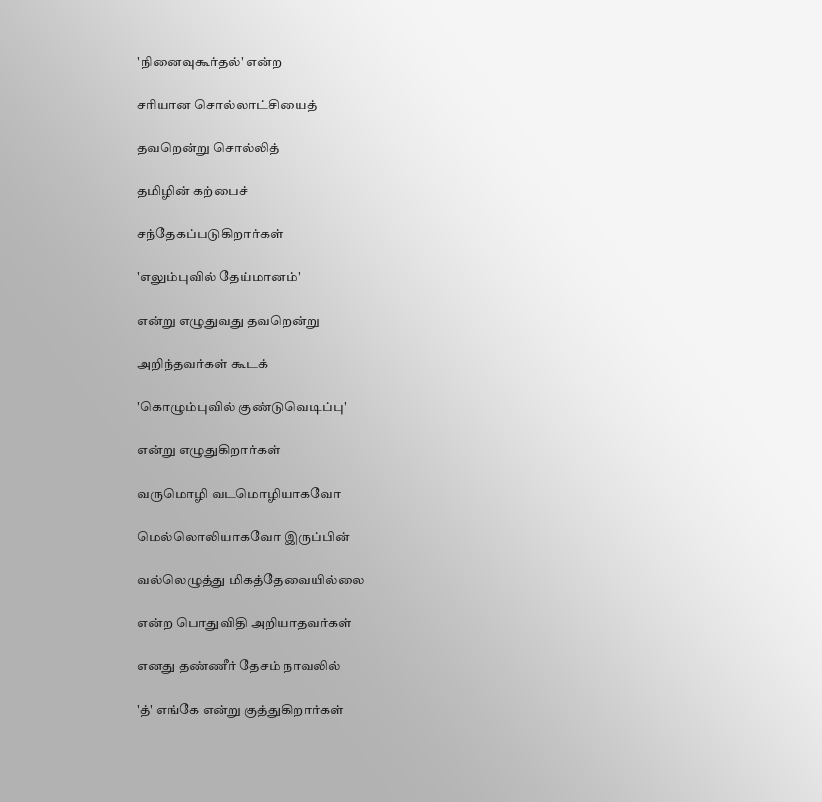'நினைவுகூர்தல்' என்ற

சரியான சொல்லாட்சியைத்

தவறென்று சொல்லித்

தமிழின் கற்பைச்

சந்தேகப்படுகிறார்கள்

'எலும்புவில் தேய்மானம்'

என்று எழுதுவது தவறென்று

அறிந்தவர்கள் கூடக்

'கொழும்புவில் குண்டுவெடிப்பு'

என்று எழுதுகிறார்கள்

வருமொழி வடமொழியாகவோ

மெல்லொலியாகவோ இருப்பின்

வல்லெழுத்து மிகத்தேவையில்லை

என்ற பொதுவிதி அறியாதவர்கள்

எனது தண்ணீர் தேசம் நாவலில்

'த்' எங்கே என்று குத்துகிறார்கள்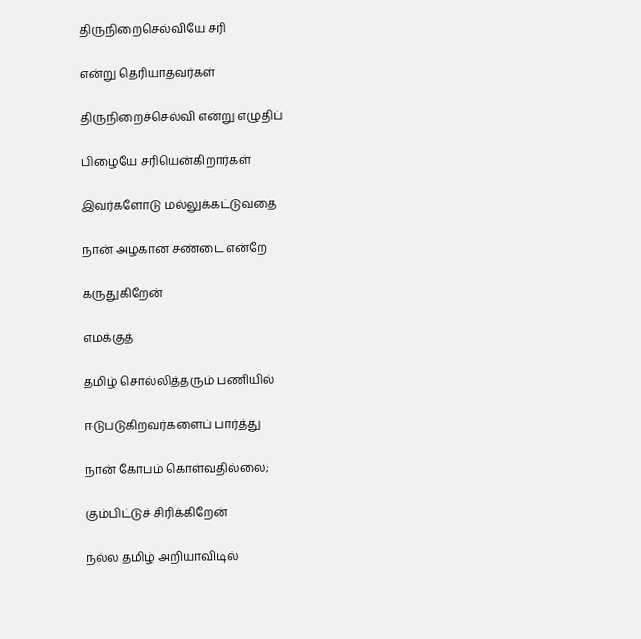திருநிறைசெல்வியே சரி

என்று தெரியாதவர்கள்

திருநிறைச்செல்வி என்று எழுதிப்

பிழையே சரியென்கிறார்கள்

இவர்களோடு மல்லுக்கட்டுவதை

நான் அழகான சண்டை என்றே

கருதுகிறேன்

எமக்குத்

தமிழ் சொல்லித்தரும் பணியில்

ஈடுபடுகிறவர்களைப் பார்த்து

நான் கோபம் கொள்வதில்லை;

கும்பிட்டுச் சிரிக்கிறேன்

நல்ல தமிழ் அறியாவிடில்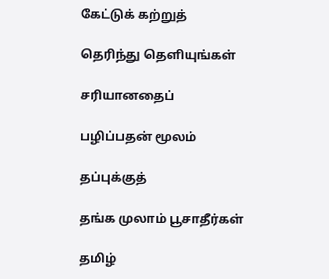கேட்டுக் கற்றுத்

தெரிந்து தெளியுங்கள்

சரியானதைப்

பழிப்பதன் மூலம்

தப்புக்குத்

தங்க முலாம் பூசாதீர்கள்

தமிழ்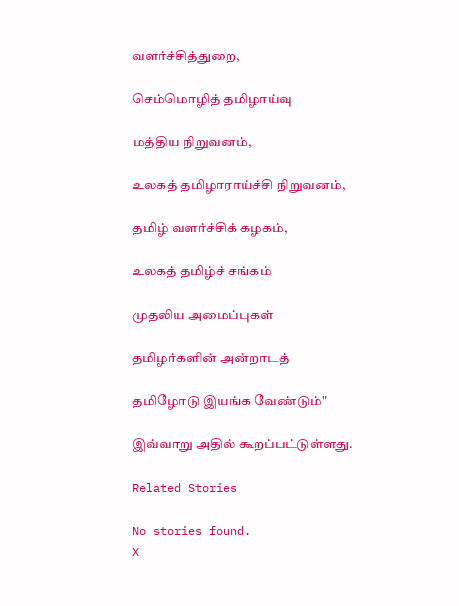வளர்ச்சித்துறை,

செம்மொழித் தமிழாய்வு

மத்திய நிறுவனம்,

உலகத் தமிழாராய்ச்சி நிறுவனம்,

தமிழ் வளர்ச்சிக் கழகம்,

உலகத் தமிழ்ச் சங்கம்

முதலிய அமைப்புகள்

தமிழர்களின் அன்றாடத்

தமிழோடு இயங்க வேண்டும்"

இவ்வாறு அதில் கூறப்பட்டுள்ளது.

Related Stories

No stories found.
X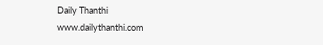Daily Thanthi
www.dailythanthi.com